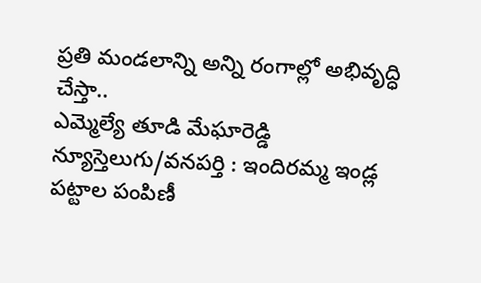ప్రతి మండలాన్ని అన్ని రంగాల్లో అభివృద్ధి చేస్తా..
ఎమ్మెల్యే తూడి మేఘారెడ్డి
న్యూస్తెలుగు/వనపర్తి : ఇందిరమ్మ ఇండ్ల పట్టాల పంపిణీ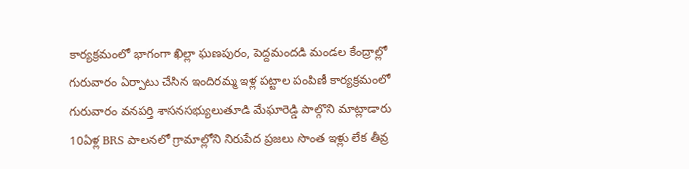కార్యక్రమంలో భాగంగా ఖిల్లా ఘణపురం, పెద్దమందడి మండల కేంద్రాల్లో గురువారం ఏర్పాటు చేసిన ఇందిరమ్మ ఇళ్ల పట్టాల పంపిణీ కార్యక్రమంలో గురువారం వనపర్తి శాసనసభ్యులుతూడి మేఘారెడ్డి పాల్గొని మాట్లాడారు 10ఏళ్ల BRS పాలనలో గ్రామాల్లోని నిరుపేద ప్రజలు సొంత ఇళ్లు లేక తీవ్ర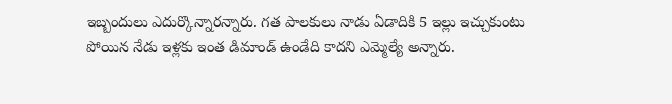ఇబ్బందులు ఎదుర్కొన్నారన్నారు. గత పాలకులు నాడు ఏడాదికి 5 ఇల్లు ఇచ్చుకుంటు పోయిన నేడు ఇళ్లకు ఇంత డిమాండ్ ఉండేది కాదని ఎమ్మెల్యే అన్నారు.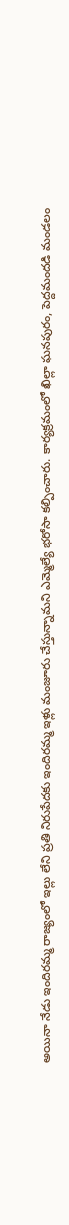అయినా నేడు ఇందిరమ్మ రాజ్యంలో ఇల్లు లేని ప్రతి నిరుపేదకు ఇందిరమ్మ ఇళ్లు మంజూరు చేస్తున్నామని ఎమ్మెల్యే భరోసా కల్పించారు. కార్యక్రమంలో ఖిల్లా ఘనపురం, పెద్దమందడి మండలం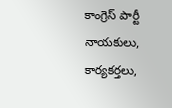కాంగ్రెస్ పార్టీ నాయకులు, కార్యకర్తలు,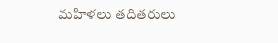మహిళలు తదితరులు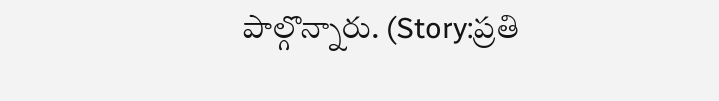పాల్గొన్నారు. (Story:ప్రతి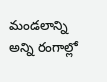మండలాన్ని అన్ని రంగాల్లో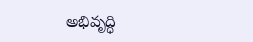అభివృద్ధి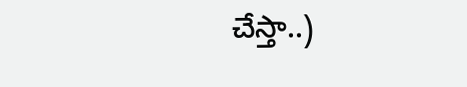చేస్తా..)